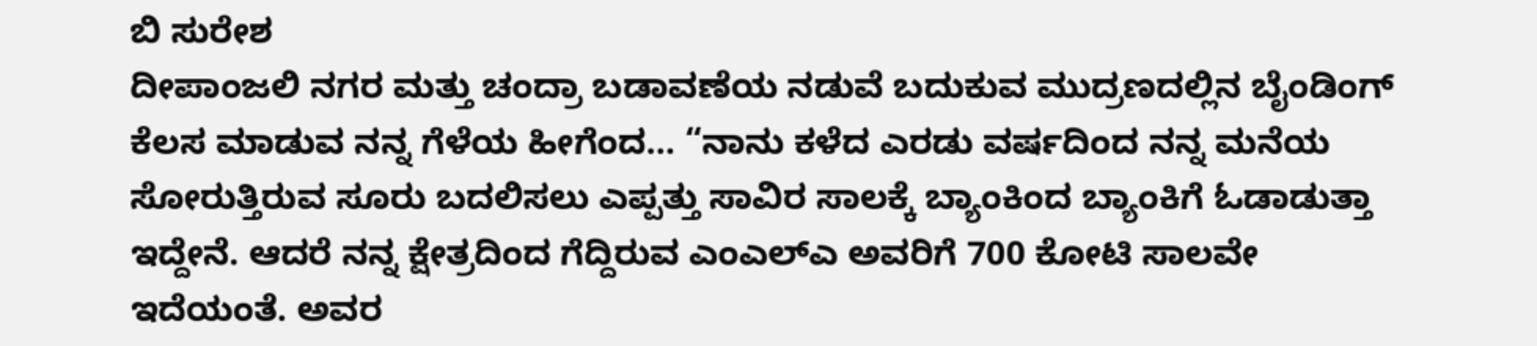ಬಿ ಸುರೇಶ
ದೀಪಾಂಜಲಿ ನಗರ ಮತ್ತು ಚಂದ್ರಾ ಬಡಾವಣೆಯ ನಡುವೆ ಬದುಕುವ ಮುದ್ರಣದಲ್ಲಿನ ಬೈಂಡಿಂಗ್ ಕೆಲಸ ಮಾಡುವ ನನ್ನ ಗೆಳೆಯ ಹೀಗೆಂದ… “ನಾನು ಕಳೆದ ಎರಡು ವರ್ಷದಿಂದ ನನ್ನ ಮನೆಯ ಸೋರುತ್ತಿರುವ ಸೂರು ಬದಲಿಸಲು ಎಪ್ಪತ್ತು ಸಾವಿರ ಸಾಲಕ್ಕೆ ಬ್ಯಾಂಕಿಂದ ಬ್ಯಾಂಕಿಗೆ ಓಡಾಡುತ್ತಾ ಇದ್ದೇನೆ. ಆದರೆ ನನ್ನ ಕ್ಷೇತ್ರದಿಂದ ಗೆದ್ದಿರುವ ಎಂಎಲ್ಎ ಅವರಿಗೆ 700 ಕೋಟಿ ಸಾಲವೇ ಇದೆಯಂತೆ. ಅವರ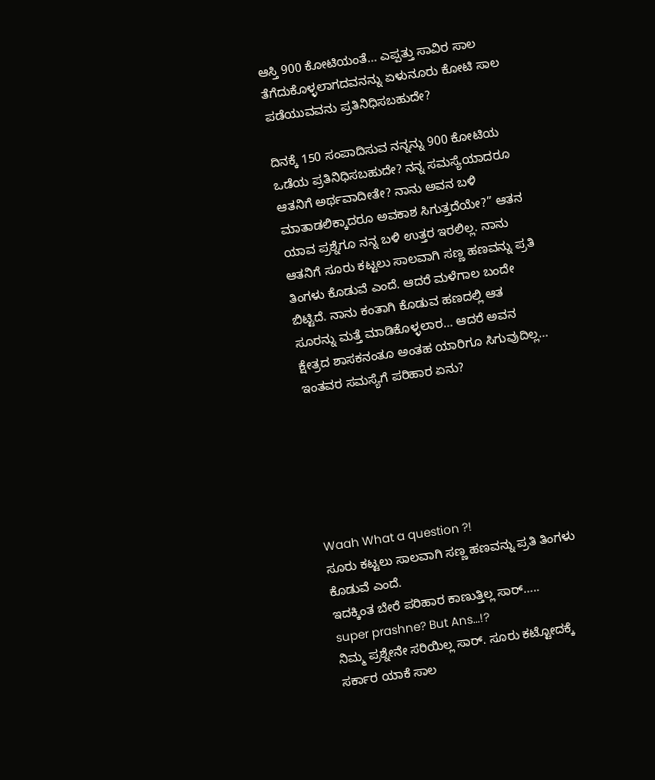ಆಸ್ತಿ 900 ಕೋಟಿಯಂತೆ… ಎಪ್ಪತ್ತು ಸಾವಿರ ಸಾಲ ತೆಗೆದುಕೊಳ್ಳಲಾಗದವನನ್ನು ಏಳುನೂರು ಕೋಟಿ ಸಾಲ ಪಡೆಯುವವನು ಪ್ರತಿನಿಧಿಸಬಹುದೇ?

ದಿನಕ್ಕೆ 150 ಸಂಪಾದಿಸುವ ನನ್ನನ್ನು 900 ಕೋಟಿಯ ಒಡೆಯ ಪ್ರತಿನಿಧಿಸಬಹುದೇ? ನನ್ನ ಸಮಸ್ಯೆಯಾದರೂ ಆತನಿಗೆ ಅರ್ಥವಾದೀತೇ? ನಾನು ಅವನ ಬಳಿ ಮಾತಾಡಲಿಕ್ಕಾದರೂ ಅವಕಾಶ ಸಿಗುತ್ತದೆಯೇ?” ಆತನ ಯಾವ ಪ್ರಶ್ನೆಗೂ ನನ್ನ ಬಳಿ ಉತ್ತರ ಇರಲಿಲ್ಲ. ನಾನು ಆತನಿಗೆ ಸೂರು ಕಟ್ಟಲು ಸಾಲವಾಗಿ ಸಣ್ಣ ಹಣವನ್ನು ಪ್ರತಿ ತಿಂಗಳು ಕೊಡುವೆ ಎಂದೆ. ಆದರೆ ಮಳೆಗಾಲ ಬಂದೇ ಬಿಟ್ಟಿದೆ. ನಾನು ಕಂತಾಗಿ ಕೊಡುವ ಹಣದಲ್ಲಿ ಆತ ಸೂರನ್ನು ಮತ್ತೆ ಮಾಡಿಕೊಳ್ಳಲಾರ… ಆದರೆ ಅವನ ಕ್ಷೇತ್ರದ ಶಾಸಕನಂತೂ ಅಂತಹ ಯಾರಿಗೂ ಸಿಗುವುದಿಲ್ಲ… ಇಂತವರ ಸಮಸ್ಯೆಗೆ ಪರಿಹಾರ ಏನು?






Waah What a question ?!
ಸೂರು ಕಟ್ಟಲು ಸಾಲವಾಗಿ ಸಣ್ಣ ಹಣವನ್ನು ಪ್ರತಿ ತಿಂಗಳು ಕೊಡುವೆ ಎಂದೆ.
ಇದಕ್ಕಿಂತ ಬೇರೆ ಪರಿಹಾರ ಕಾಣುತ್ತಿಲ್ಲ ಸಾರ್…..
super prashne? But Ans…!?
ನಿಮ್ಮ ಪ್ರಶ್ನೇನೇ ಸರಿಯಿಲ್ಲ ಸಾರ್. ಸೂರು ಕಟ್ಟೋದಕ್ಕೆ ಸರ್ಕಾರ ಯಾಕೆ ಸಾಲ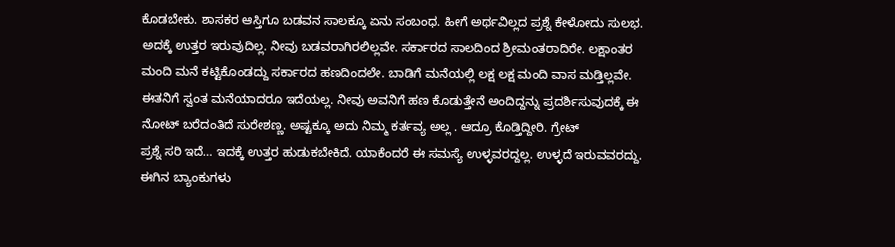ಕೊಡಬೇಕು. ಶಾಸಕರ ಆಸ್ತಿಗೂ ಬಡವನ ಸಾಲಕ್ಕೂ ಏನು ಸಂಬಂಧ. ಹೀಗೆ ಅರ್ಥವಿಲ್ಲದ ಪ್ರಶ್ನೆ ಕೇಳೋದು ಸುಲಭ. ಅದಕ್ಕೆ ಉತ್ತರ ಇರುವುದಿಲ್ಲ. ನೀವು ಬಡವರಾಗಿರಲಿಲ್ಲವೇ. ಸರ್ಕಾರದ ಸಾಲದಿಂದ ಶ್ರೀಮಂತರಾದಿರೇ. ಲಕ್ಷಾಂತರ ಮಂದಿ ಮನೆ ಕಟ್ಟಿಕೊಂಡದ್ದು ಸರ್ಕಾರದ ಹಣದಿಂದಲೇ. ಬಾಡಿಗೆ ಮನೆಯಲ್ಲಿ ಲಕ್ಷ ಲಕ್ಷ ಮಂದಿ ವಾಸ ಮಡ್ತಿಲ್ಲವೇ. ಈತನಿಗೆ ಸ್ವಂತ ಮನೆಯಾದರೂ ಇದೆಯಲ್ಲ. ನೀವು ಅವನಿಗೆ ಹಣ ಕೊಡುತ್ತೇನೆ ಅಂದಿದ್ದನ್ನು ಪ್ರದರ್ಶಿಸುವುದಕ್ಕೆ ಈ ನೋಟ್ ಬರೆದಂತಿದೆ ಸುರೇಶಣ್ಣ. ಅಷ್ಟಕ್ಕೂ ಅದು ನಿಮ್ಮ ಕರ್ತವ್ಯ ಅಲ್ಲ . ಆದ್ರೂ ಕೊಡ್ತಿದ್ದೀರಿ. ಗ್ರೇಟ್
ಪ್ರಶ್ನೆ ಸರಿ ಇದೆ… ಇದಕ್ಕೆ ಉತ್ತರ ಹುಡುಕಬೇಕಿದೆ. ಯಾಕೆಂದರೆ ಈ ಸಮಸ್ಯೆ ಉಳ್ಳವರದ್ದಲ್ಲ. ಉಳ್ಳದೆ ಇರುವವರದ್ದು. ಈಗಿನ ಬ್ಯಾಂಕುಗಳು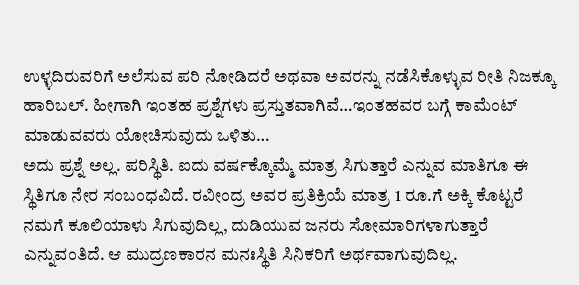ಉಳ್ಳದಿರುವರಿಗೆ ಅಲೆಸುವ ಪರಿ ನೋಡಿದರೆ ಅಥವಾ ಅವರನ್ನು ನಡೆಸಿಕೊಳ್ಳುವ ರೀತಿ ನಿಜಕ್ಕೂ ಹಾರಿಬಲ್. ಹೀಗಾಗಿ ಇಂತಹ ಪ್ರಶ್ನೆಗಳು ಪ್ರಸ್ತುತವಾಗಿವೆ…ಇಂತಹವರ ಬಗ್ಗೆ ಕಾಮೆಂಟ್ ಮಾಡುವವರು ಯೋಚಿಸುವುದು ಒಳಿತು…
ಅದು ಪ್ರಶ್ನೆ ಅಲ್ಲ. ಪರಿಸ್ಥಿತಿ. ಐದು ವರ್ಷಕ್ಕೊಮ್ಮೆ ಮಾತ್ರ ಸಿಗುತ್ತಾರೆ ಎನ್ನುವ ಮಾತಿಗೂ ಈ ಸ್ಥಿತಿಗೂ ನೇರ ಸಂಬಂಧವಿದೆ. ರವೀಂದ್ರ ಅವರ ಪ್ರತಿಕ್ರಿಯೆ ಮಾತ್ರ 1 ರೂ.ಗೆ ಅಕ್ಕಿ ಕೊಟ್ಟರೆ ನಮಗೆ ಕೂಲಿಯಾಳು ಸಿಗುವುದಿಲ್ಲ, ದುಡಿಯುವ ಜನರು ಸೋಮಾರಿಗಳಾಗುತ್ತಾರೆ ಎನ್ನುವಂತಿದೆ. ಆ ಮುದ್ರಣಕಾರನ ಮನಃಸ್ಥಿತಿ ಸಿನಿಕರಿಗೆ ಅರ್ಥವಾಗುವುದಿಲ್ಲ.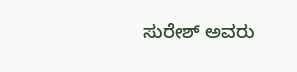ಸುರೇಶ್ ಅವರು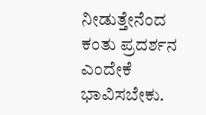ನೀಡುತ್ತೇನೆಂದ ಕಂತು ಪ್ರದರ್ಶನ ಎಂದೇಕೆ ಭಾವಿಸಬೇಕು.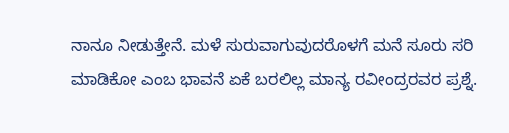ನಾನೂ ನೀಡುತ್ತೇನೆ. ಮಳೆ ಸುರುವಾಗುವುದರೊಳಗೆ ಮನೆ ಸೂರು ಸರಿ ಮಾಡಿಕೋ ಎಂಬ ಭಾವನೆ ಏಕೆ ಬರಲಿಲ್ಲ ಮಾನ್ಯ ರವೀಂದ್ರರವರ ಪ್ರಶ್ನೆ.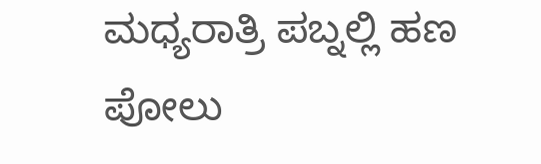ಮಧ್ಯರಾತ್ರಿ ಪಬ್ನಲ್ಲಿ ಹಣ ಪೋಲು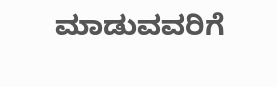ಮಾಡುವವರಿಗೆ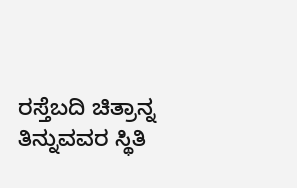ರಸ್ತೆಬದಿ ಚಿತ್ರಾನ್ನ ತಿನ್ನುವವರ ಸ್ಥಿತಿ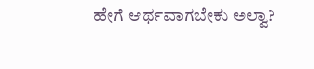ಹೇಗೆ ಆರ್ಥವಾಗಬೇಕು ಅಲ್ವಾ?